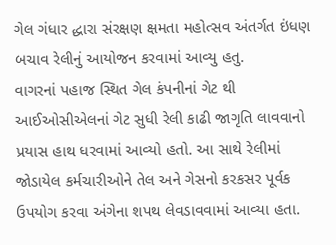ગેલ ગંધાર દ્ધારા સંરક્ષણ ક્ષમતા મહોત્સવ અંતર્ગત ઇંધણ બચાવ રેલીનું આયોજન કરવામાં આવ્યુ હતુ.
વાગરનાં પહાજ સ્થિત ગેલ કંપનીનાં ગેટ થી આઈઓસીએલનાં ગેટ સુધી રેલી કાઢી જાગૃતિ લાવવાનો પ્રયાસ હાથ ધરવામાં આવ્યો હતો. આ સાથે રેલીમાં જોડાયેલ કર્મચારીઓને તેલ અને ગેસનો કરકસર પૂર્વક ઉપયોગ કરવા અંગેના શપથ લેવડાવવામાં આવ્યા હતા.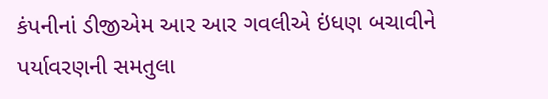કંપનીનાં ડીજીએમ આર આર ગવલીએ ઇંધણ બચાવીને પર્યાવરણની સમતુલા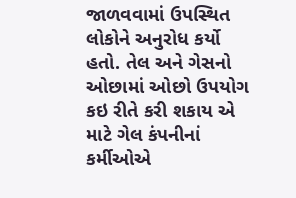જાળવવામાં ઉપસ્થિત લોકોને અનુરોધ કર્યો હતો. તેલ અને ગેસનો ઓછામાં ઓછો ઉપયોગ કઇ રીતે કરી શકાય એ માટે ગેલ કંપનીનાં કર્મીઓએ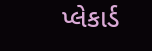પ્લેકાર્ડ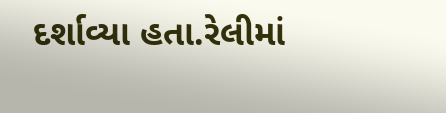દર્શાવ્યા હતા.રેલીમાં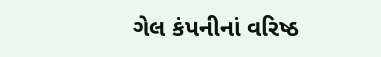ગેલ કંપનીનાં વરિષ્ઠ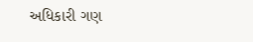અધિકારી ગણ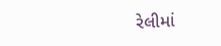રેલીમાં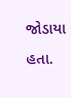જોડાયા હતા.